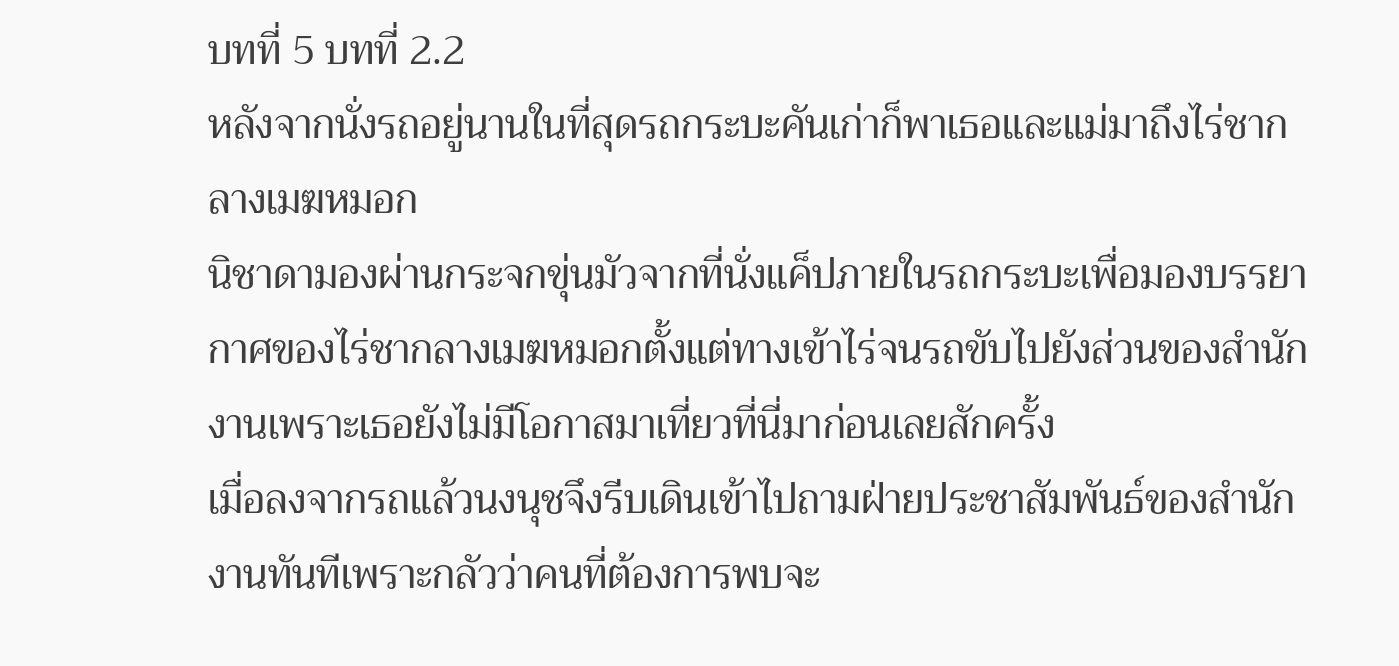บทที่ 5 บทที่ 2.2
หลังจากนั่งรถอยู่นานในที่สุดรถกระบะคันเก่าก็พาเธอและแม่มาถึงไร่ชากลางเมฆหมอก
นิชาดามองผ่านกระจกขุ่นมัวจากที่นั่งแค็ปภายในรถกระบะเพื่อมองบรรยากาศของไร่ชากลางเมฆหมอกตั้งแต่ทางเข้าไร่จนรถขับไปยังส่วนของสำนักงานเพราะเธอยังไม่มีโอกาสมาเที่ยวที่นี่มาก่อนเลยสักครั้ง
เมื่อลงจากรถแล้วนงนุชจึงรีบเดินเข้าไปถามฝ่ายประชาสัมพันธ์ของสำนักงานทันทีเพราะกลัวว่าคนที่ต้องการพบจะ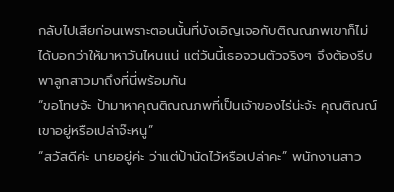กลับไปเสียก่อนเพราะตอนนั้นที่บังเอิญเจอกับติณณภพเขาก็ไม่ได้บอกว่าให้มาหาวันไหนแน่ แต่วันนี้เธอจวนตัวจริงๆ จึงต้องรีบพาลูกสาวมาถึงที่นี่พร้อมกัน
“ขอโทษจ้ะ ป้ามาหาคุณติณณภพที่เป็นเจ้าของไร่น่ะจ้ะ คุณติณณ์เขาอยู่หรือเปล่าจ๊ะหนู”
“สวัสดีค่ะ นายอยู่ค่ะ ว่าแต่ป้านัดไว้หรือเปล่าคะ” พนักงานสาว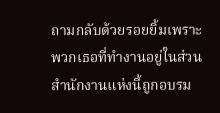ถามกลับด้วยรอยยิ้มเพราะพวกเธอที่ทำงานอยู่ในส่วนสำนักงานแห่งนี้ถูกอบรม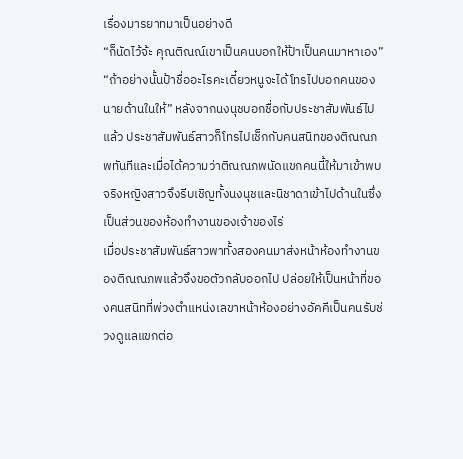เรื่องมารยาทมาเป็นอย่างดี
“ก็นัดไว้จ้ะ คุณติณณ์เขาเป็นคนบอกให้ป้าเป็นคนมาหาเอง”
“ถ้าอย่างนั้นป้าชื่ออะไรคะเดี๋ยวหนูจะได้โทรไปบอกคนของนายด้านในให้” หลังจากนงนุชบอกชื่อกับประชาสัมพันธ์ไปแล้ว ประชาสัมพันธ์สาวก็โทรไปเช็กกับคนสนิทของติณณภพทันทีและเมื่อได้ความว่าติณณภพนัดแขกคนนี้ให้มาเข้าพบจริงหญิงสาวจึงรีบเชิญทั้งนงนุชและนิชาดาเข้าไปด้านในซึ่งเป็นส่วนของห้องทำงานของเจ้าของไร่
เมื่อประชาสัมพันธ์สาวพาทั้งสองคนมาส่งหน้าห้องทำงานของติณณภพแล้วจึงขอตัวกลับออกไป ปล่อยให้เป็นหน้าที่ของคนสนิทที่พ่วงตำแหน่งเลขาหน้าห้องอย่างอัคคีเป็นคนรับช่วงดูแลแขกต่อ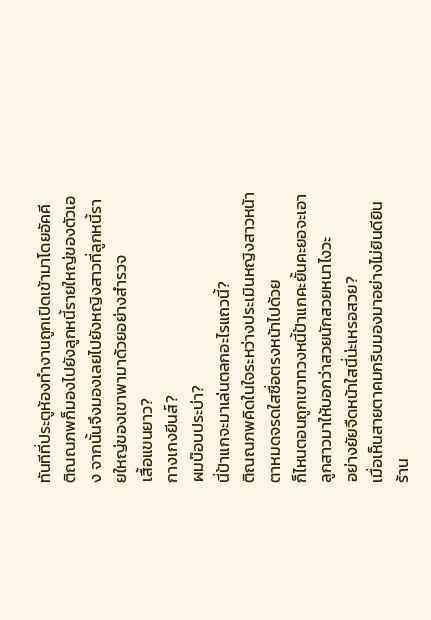ทันทีที่ประตูห้องทำงานถูกเปิดเข้ามาโดยอัคคี ติณณภพก็มองไปยังลูกหนี้รายใหญ่ของตัวเอง จากนั้นจึงมองเลยไปยังหญิงสาวที่ลูกหนี้รายใหญ่ของเขาพามาด้วยอย่างสำรวจ
เสื้อแขนยาว?
กางเกงยีนส์?
ผมบ๊อบประบ่า?
นี่ป้าแกจะมาเล่นตลกอะไรแถวนี้?
ติณณภพคิดในใจระหว่างประเมินหญิงสาวหน้าตาหมดจรดใสซื่อตรงหน้าไปด้วย
ก็ไหนตอนถูกเขาทวงหนี้ป้าแกคะยั้นคะยอจะเอาลูกสาวมาให้บอกว่าสวยนักสวยหนาไงวะ
อย่างยัยจืดหน้าใสนี่น่ะเหรอสวย?
เมื่อเห็นสายตาคมกริบมองมาอย่างไม่ยินดียินร้าน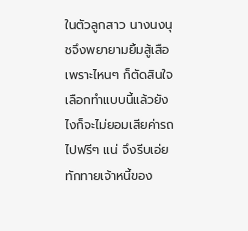ในตัวลูกสาว นางนงนุชจึงพยายามยิ้มสู้เสือเพราะไหนๆ ก็ตัดสินใจเลือกทำแบบนี้แล้วยังไงก็จะไม่ยอมเสียค่ารถไปฟรีๆ แน่ จึงรีบเอ่ยทักทายเจ้าหนี้ของ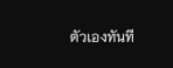ตัวเองทันที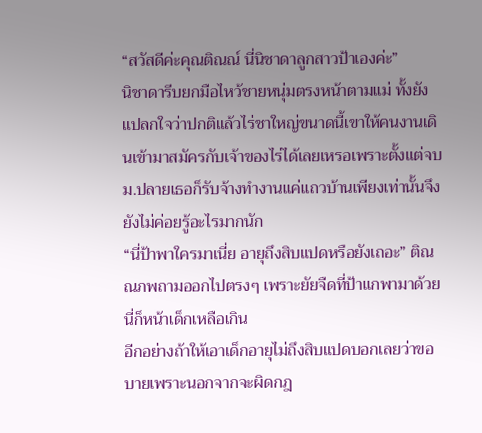“สวัสดีค่ะคุณติณณ์ นี่นิชาดาลูกสาวป้าเองค่ะ”
นิชาดารีบยกมือไหว้ชายหนุ่มตรงหน้าตามแม่ ทั้งยังแปลกใจว่าปกติแล้วไร่ชาใหญ่ขนาดนี้เขาให้คนงานเดินเข้ามาสมัครกับเจ้าของไร่ได้เลยเหรอเพราะตั้งแต่จบม.ปลายเธอก็รับจ้างทำงานแค่แถวบ้านเพียงเท่านั้นจึงยังไม่ค่อยรู้อะไรมากนัก
“นี่ป้าพาใครมาเนี่ย อายุถึงสิบแปดหรือยังเถอะ” ติณณภพถามออกไปตรงๆ เพราะยัยจืดที่ป้าแกพามาด้วยนี่ก็หน้าเด็กเหลือเกิน
อีกอย่างถ้าให้เอาเด็กอายุไม่ถึงสิบแปดบอกเลยว่าขอบายเพราะนอกจากจะผิดกฎ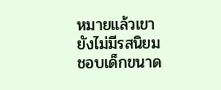หมายแล้วเขายังไม่มีรสนิยมชอบเด็กขนาด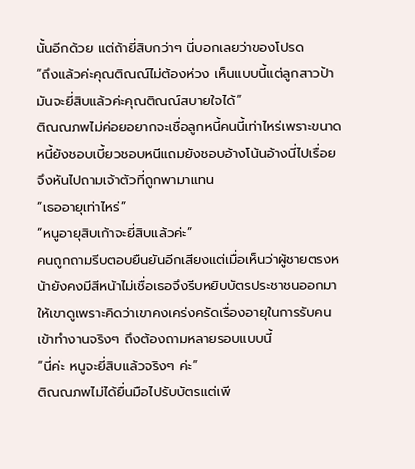นั้นอีกด้วย แต่ถ้ายี่สิบกว่าๆ นี่บอกเลยว่าของโปรด
“ถึงแล้วค่ะคุณติณณ์ไม่ต้องห่วง เห็นแบบนี้แต่ลูกสาวป้ามันจะยี่สิบแล้วค่ะคุณติณณ์สบายใจได้”
ติณณภพไม่ค่อยอยากจะเชื่อลูกหนี้คนนี้เท่าไหร่เพราะขนาดหนี้ยังชอบเบี้ยวชอบหนีแถมยังชอบอ้างโน้นอ้างนี่ไปเรื่อยจึงหันไปถามเจ้าตัวที่ถูกพามาแทน
“เธออายุเท่าไหร่”
“หนูอายุสิบเก้าจะยี่สิบแล้วค่ะ”
คนถูกถามรีบตอบยืนยันอีกเสียงแต่เมื่อเห็นว่าผู้ชายตรงหน้ายังคงมีสีหน้าไม่เชื่อเธอจึงรีบหยิบบัตรประชาชนออกมาให้เขาดูเพราะคิดว่าเขาคงเคร่งครัดเรื่องอายุในการรับคนเข้าทำงานจริงๆ ถึงต้องถามหลายรอบแบบนี้
“นี่ค่ะ หนูจะยี่สิบแล้วจริงๆ ค่ะ”
ติณณภพไม่ได้ยื่นมือไปรับบัตรแต่เพี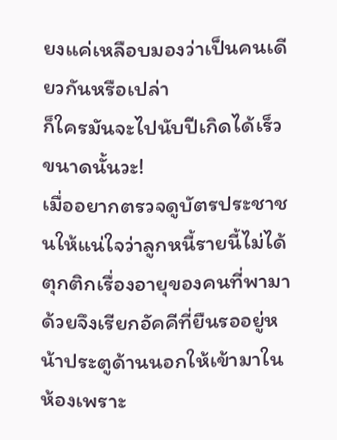ยงแค่เหลือบมองว่าเป็นคนเดียวกันหรือเปล่า
ก็ใครมันจะไปนับปีเกิดได้เร็วขนาดนั้นวะ!
เมื่ออยากตรวจดูบัตรประชาชนให้แน่ใจว่าลูกหนี้รายนี้ไม่ได้ตุกติกเรื่องอายุของคนที่พามาด้วยจึงเรียกอัคคีที่ยืนรออยู่หน้าประตูด้านนอกให้เข้ามาในห้องเพราะ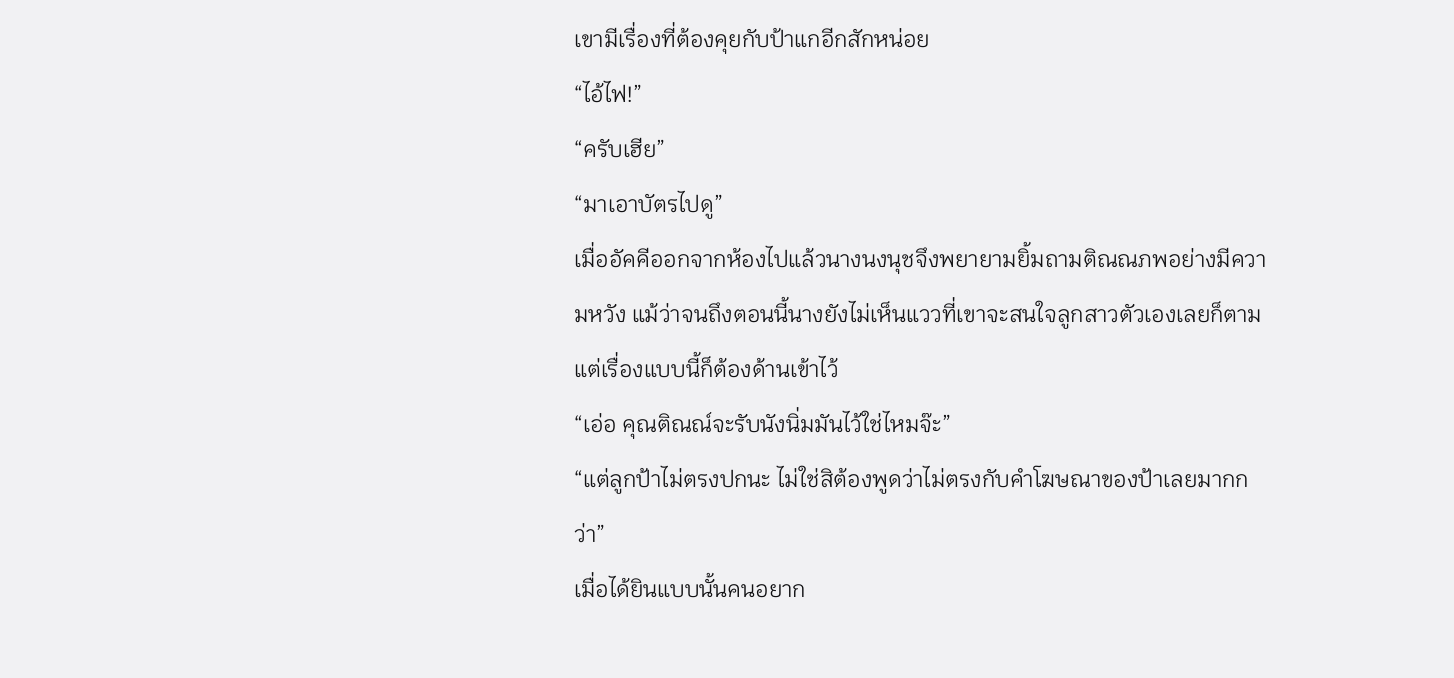เขามีเรื่องที่ต้องคุยกับป้าแกอีกสักหน่อย
“ไอ้ไฟ!”
“ครับเฮีย”
“มาเอาบัตรไปดู”
เมื่ออัคคีออกจากห้องไปแล้วนางนงนุชจึงพยายามยิ้มถามติณณภพอย่างมีความหวัง แม้ว่าจนถึงตอนนี้นางยังไม่เห็นแววที่เขาจะสนใจลูกสาวตัวเองเลยก็ตามแต่เรื่องแบบนี้ก็ต้องด้านเข้าไว้
“เอ่อ คุณติณณ์จะรับนังนิ่มมันไว้ใช่ไหมจ๊ะ”
“แต่ลูกป้าไม่ตรงปกนะ ไม่ใช่สิต้องพูดว่าไม่ตรงกับคำโฆษณาของป้าเลยมากกว่า”
เมื่อได้ยินแบบนั้นคนอยาก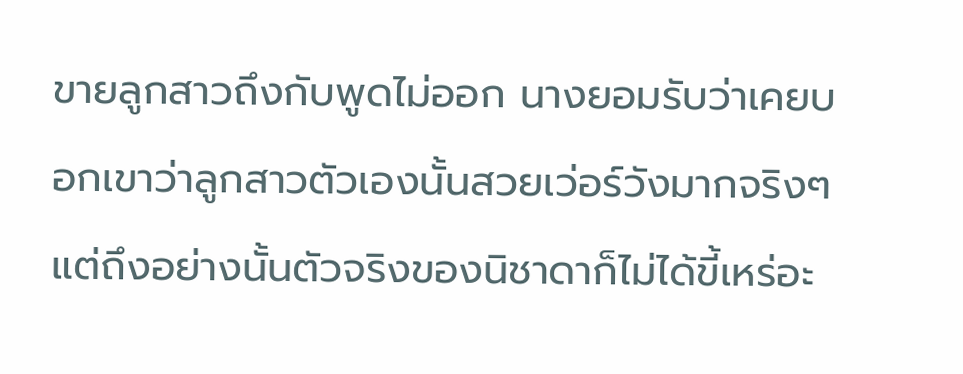ขายลูกสาวถึงกับพูดไม่ออก นางยอมรับว่าเคยบอกเขาว่าลูกสาวตัวเองนั้นสวยเว่อร์วังมากจริงๆ แต่ถึงอย่างนั้นตัวจริงของนิชาดาก็ไม่ได้ขี้เหร่อะ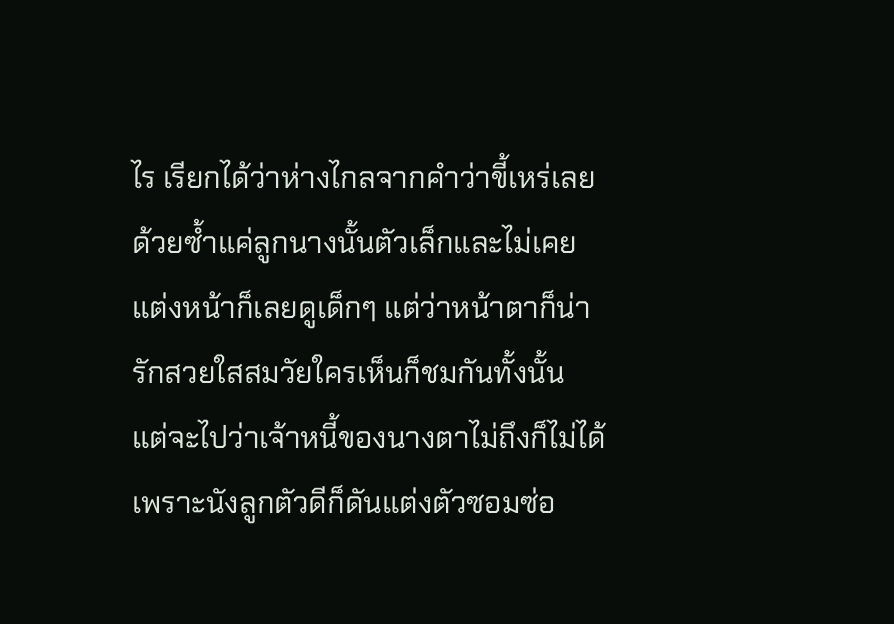ไร เรียกได้ว่าห่างไกลจากคำว่าขี้เหร่เลยด้วยซ้ำแค่ลูกนางนั้นตัวเล็กและไม่เคยแต่งหน้าก็เลยดูเด็กๆ แต่ว่าหน้าตาก็น่ารักสวยใสสมวัยใครเห็นก็ชมกันทั้งนั้น
แต่จะไปว่าเจ้าหนี้ของนางตาไม่ถึงก็ไม่ได้เพราะนังลูกตัวดีก็ดันแต่งตัวซอมซ่อ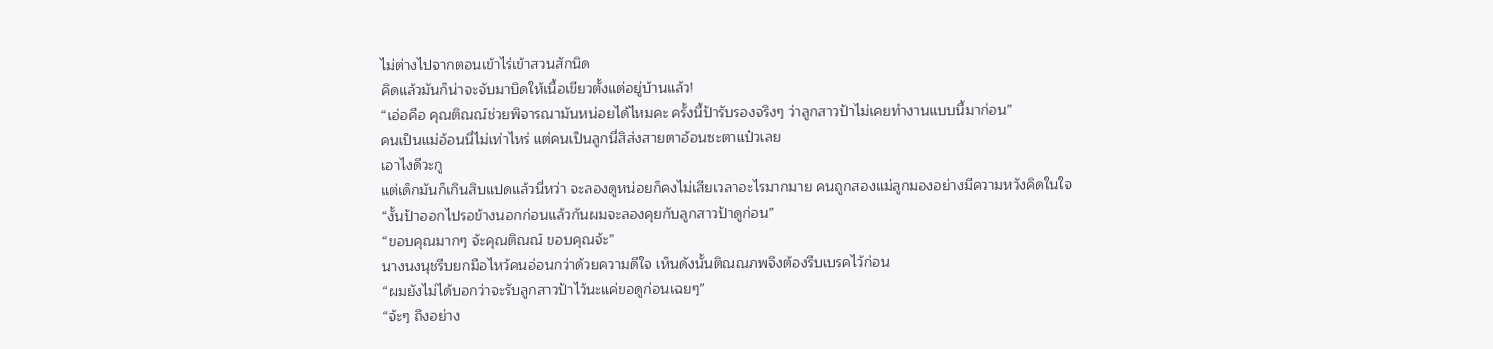ไม่ต่างไปจากตอนเข้าไร่เข้าสวนสักนิด
คิดแล้วมันก็น่าจะจับมาบิดให้เนื้อเขียวตั้งแต่อยู่บ้านแล้ว!
“เอ่อคือ คุณติณณ์ช่วยพิจารณามันหน่อยได้ไหมคะ ครั้งนี้ป้ารับรองจริงๆ ว่าลูกสาวป้าไม่เคยทำงานแบบนี้มาก่อน”
คนเป็นแม่อ้อนนี่ไม่เท่าไหร่ แต่คนเป็นลูกนี่สิส่งสายตาอ้อนซะตาแป๋วเลย
เอาไงดีวะกู
แต่เด็กมันก็เกินสิบแปดแล้วนี่หว่า จะลองดูหน่อยก็คงไม่เสียเวลาอะไรมากมาย คนถูกสองแม่ลูกมองอย่างมีความหวังคิดในใจ
“งั้นป้าออกไปรอข้างนอกก่อนแล้วกันผมจะลองคุยกับลูกสาวป้าดูก่อน”
“ขอบคุณมากๆ จ้ะคุณติณณ์ ขอบคุณจ้ะ”
นางนงนุชรีบยกมือไหว้คนอ่อนกว่าด้วยความดีใจ เห็นดังนั้นติณณภพจึงต้องรีบเบรคไว้ก่อน
“ผมยังไม่ได้บอกว่าจะรับลูกสาวป้าไว้นะแค่ขอดูก่อนเฉยๆ”
“จ้ะๆ ถึงอย่าง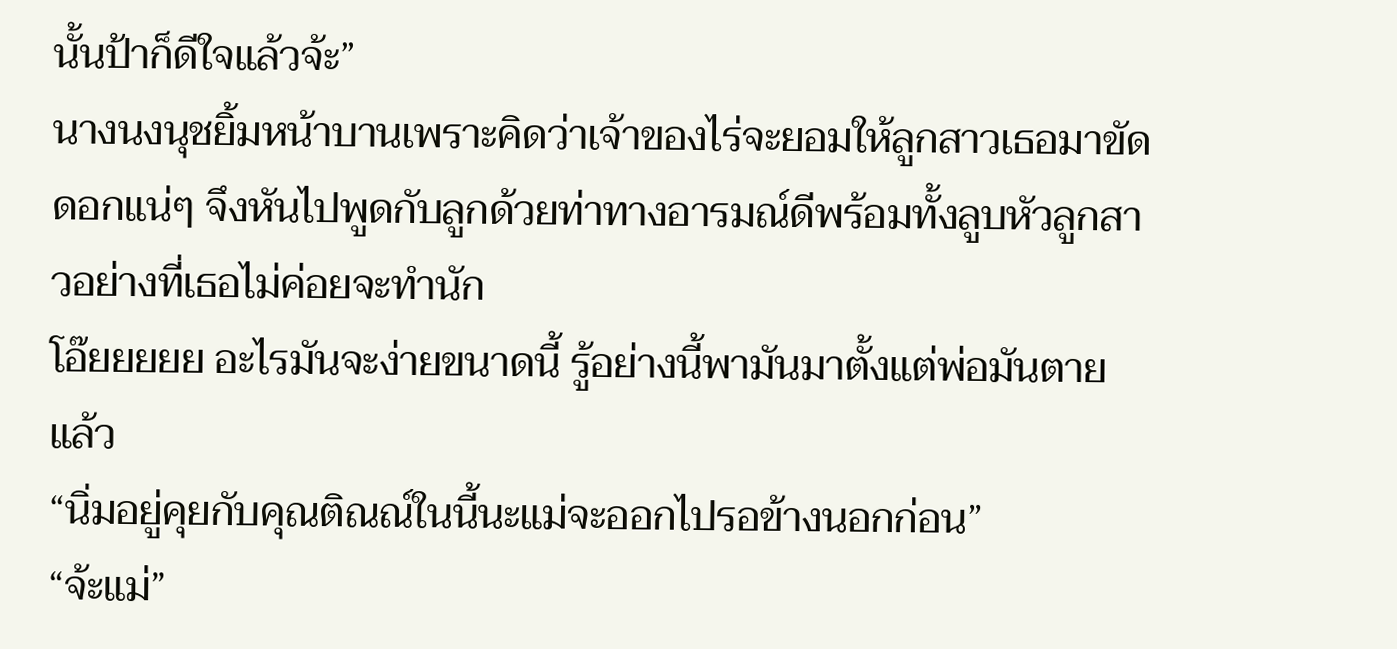นั้นป้าก็ดีใจแล้วจ้ะ”
นางนงนุชยิ้มหน้าบานเพราะคิดว่าเจ้าของไร่จะยอมให้ลูกสาวเธอมาขัดดอกแน่ๆ จึงหันไปพูดกับลูกด้วยท่าทางอารมณ์ดีพร้อมทั้งลูบหัวลูกสาวอย่างที่เธอไม่ค่อยจะทำนัก
โอ๊ยยยยย อะไรมันจะง่ายขนาดนี้ รู้อย่างนี้พามันมาตั้งแต่พ่อมันตายแล้ว
“นิ่มอยู่คุยกับคุณติณณ์ในนี้นะแม่จะออกไปรอข้างนอกก่อน”
“จ้ะแม่”